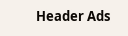Header Ads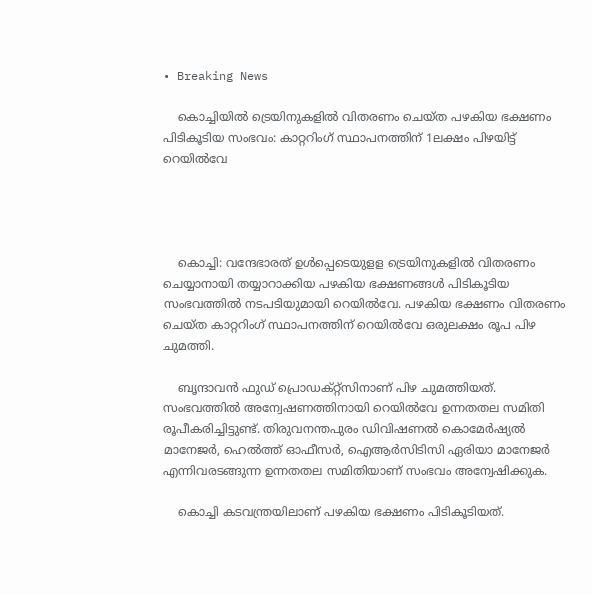• Breaking News

    കൊച്ചിയില്‍ ട്രെയിനുകളിൽ വിതരണം ചെയ്ത പഴകിയ ഭക്ഷണം പിടികൂടിയ സംഭവം: കാറ്ററിംഗ് സ്ഥാപനത്തിന് 1ലക്ഷം പിഴയിട്ട് റെയില്‍വേ




    കൊച്ചി: വന്ദേഭാരത് ഉള്‍പ്പെടെയുളള ട്രെയിനുകളില്‍ വിതരണം ചെയ്യാനായി തയ്യാറാക്കിയ പഴകിയ ഭക്ഷണങ്ങള്‍ പിടികൂടിയ സംഭവത്തില്‍ നടപടിയുമായി റെയില്‍വേ. പഴകിയ ഭക്ഷണം വിതരണം ചെയ്ത കാറ്ററിംഗ് സ്ഥാപനത്തിന് റെയില്‍വേ ഒരുലക്ഷം രൂപ പിഴ ചുമത്തി.

    ബൃന്ദാവന്‍ ഫുഡ് പ്രൊഡക്റ്റ്‌സിനാണ് പിഴ ചുമത്തിയത്. സംഭവത്തില്‍ അന്വേഷണത്തിനായി റെയില്‍വേ ഉന്നതതല സമിതി രൂപീകരിച്ചിട്ടുണ്ട്. തിരുവനന്തപുരം ഡിവിഷണല്‍ കൊമേര്‍ഷ്യല്‍ മാനേജര്‍, ഹെല്‍ത്ത് ഓഫീസര്‍, ഐആര്‍സിടിസി ഏരിയാ മാനേജര്‍ എന്നിവരടങ്ങുന്ന ഉന്നതതല സമിതിയാണ് സംഭവം അന്വേഷിക്കുക.

    കൊച്ചി കടവന്ത്രയിലാണ് പഴകിയ ഭക്ഷണം പിടികൂടിയത്.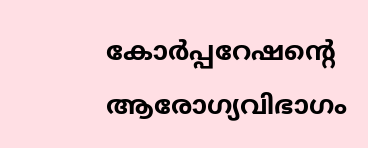കോര്‍പ്പറേഷന്റെ ആരോഗ്യവിഭാഗം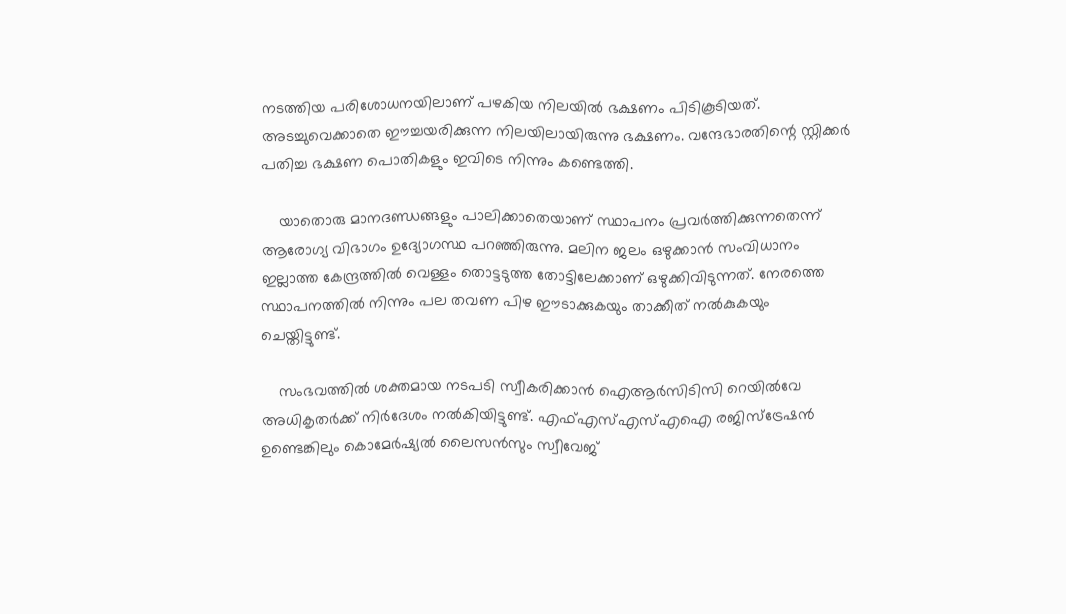നടത്തിയ പരിശോധനയിലാണ് പഴകിയ നിലയില്‍ ഭക്ഷണം പിടികൂടിയത്. അടച്ചുവെക്കാതെ ഈച്ചയരിക്കുന്ന നിലയിലായിരുന്നു ഭക്ഷണം. വന്ദേഭാരതിന്റെ സ്റ്റിക്കര്‍ പതിച്ച ഭക്ഷണ പൊതികളും ഇവിടെ നിന്നും കണ്ടെത്തി.

    യാതൊരു മാനദണ്ഡങ്ങളും പാലിക്കാതെയാണ് സ്ഥാപനം പ്രവര്‍ത്തിക്കുന്നതെന്ന് ആരോഗ്യ വിഭാഗം ഉദ്യോഗസ്ഥ പറഞ്ഞിരുന്നു. മലിന ജലം ഒഴുക്കാന്‍ സംവിധാനം ഇല്ലാത്ത കേന്ദ്രത്തിൽ വെള്ളം തൊട്ടടുത്ത തോട്ടിലേക്കാണ് ഒഴുക്കിവിടുന്നത്. നേരത്തെ സ്ഥാപനത്തിൽ നിന്നും പല തവണ പിഴ ഈടാക്കുകയും താക്കീത് നല്‍കുകയും ചെയ്തിട്ടുണ്ട്.

    സംഭവത്തില്‍ ശക്തമായ നടപടി സ്വീകരിക്കാന്‍ ഐആര്‍സിടിസി റെയില്‍വേ അധികൃതര്‍ക്ക് നിര്‍ദേശം നല്‍കിയിട്ടുണ്ട്. എഫ്എസ്എസ്എഐ രജിസ്‌ട്രേഷന്‍ ഉണ്ടെങ്കിലും കൊമേര്‍ഷ്യല്‍ ലൈസന്‍സും സ്വീവേജ്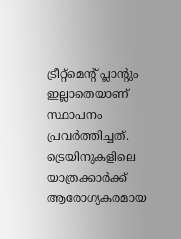ട്രീറ്റ്‌മെന്റ് പ്ലാന്റും ഇല്ലാതെയാണ് സ്ഥാപനം പ്രവര്‍ത്തിച്ചത്. ട്രെയിനുകളിലെ യാത്രക്കാര്‍ക്ക് ആരോഗ്യകരമായ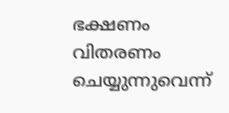ഭക്ഷണം വിതരണം ചെയ്യുന്നുവെന്ന്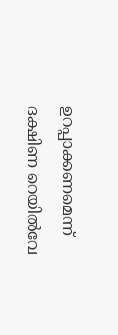ഉറപ്പാക്കണമെന്ന് ദക്ഷിണ റെയില്‍വേ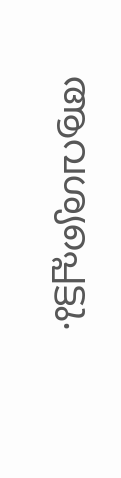ആവശ്യപ്പെട്ടു.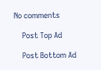No comments

    Post Top Ad

    Post Bottom Ad